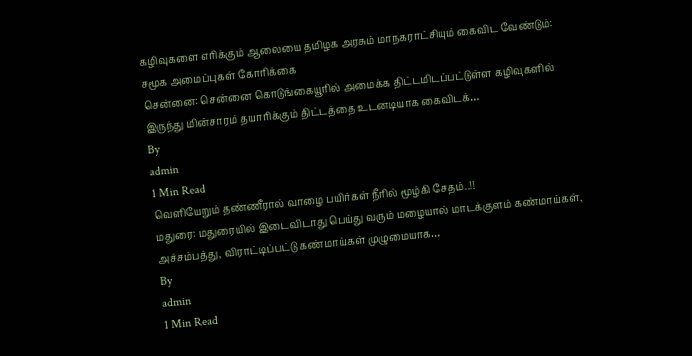கழிவுகளை எரிக்கும் ஆலையை தமிழக அரசும் மாநகராட்சியும் கைவிட வேண்டும்: சமூக அமைப்புகள் கோரிக்கை
சென்னை: சென்னை கொடுங்கையூரில் அமைக்க திட்டமிடப்பட்டுள்ள கழிவுகளில் இருந்து மின்சாரம் தயாரிக்கும் திட்டத்தை உடனடியாக கைவிடக்…
By
admin
1 Min Read
வெளியேறும் தண்ணீரால் வாழை பயிர்கள் நீரில் மூழ்கி சேதம்..!!
மதுரை: மதுரையில் இடைவிடாது பெய்து வரும் மழையால் மாடக்குளம் கண்மாய்கள், அச்சம்பத்து, விராட்டிப்பட்டு கண்மாய்கள் முழுமையாக…
By
admin
1 Min Read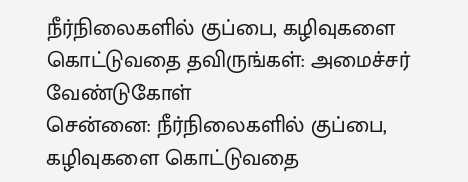நீர்நிலைகளில் குப்பை, கழிவுகளை கொட்டுவதை தவிருங்கள்: அமைச்சர் வேண்டுகோள்
சென்னை: நீர்நிலைகளில் குப்பை, கழிவுகளை கொட்டுவதை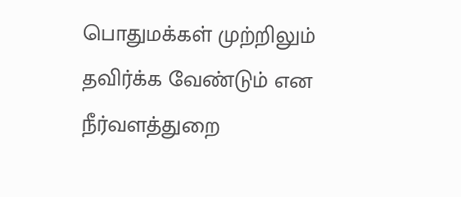பொதுமக்கள் முற்றிலும் தவிர்க்க வேண்டும் என நீர்வளத்துறை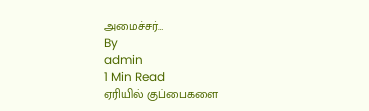அமைச்சர்…
By
admin
1 Min Read
ஏரியில் குப்பைகளை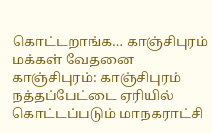கொட்டறாங்க… காஞ்சிபுரம் மக்கள் வேதனை
காஞ்சிபுரம்: காஞ்சிபுரம் நத்தப்பேட்டை ஏரியில் கொட்டப்படும் மாநகராட்சி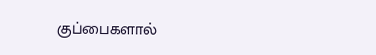குப்பைகளால்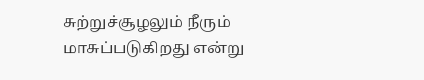சுற்றுச்சூழலும் நீரும் மாசுப்படுகிறது என்று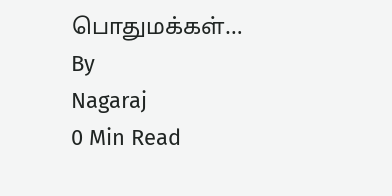பொதுமக்கள்…
By
Nagaraj
0 Min Read